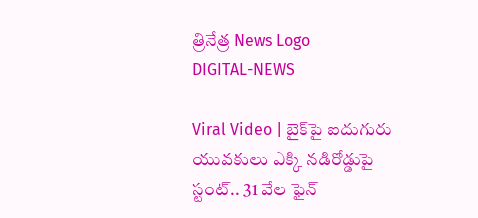త్రినేత్ర News Logo
DIGITAL-NEWS

Viral Video | బైక్‌పై ఐదుగురు యువకులు ఎక్కి నడిరోడ్డుపై స్టంట్.. 31 వేల ఫైన్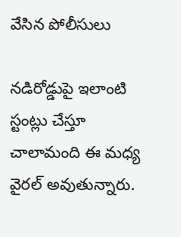వేసిన పోలీసులు

నడిరోడ్డుపై ఇలాంటి స్టంట్లు చేస్తూ చాలామంది ఈ మధ్య వైరల్ అవుతున్నారు.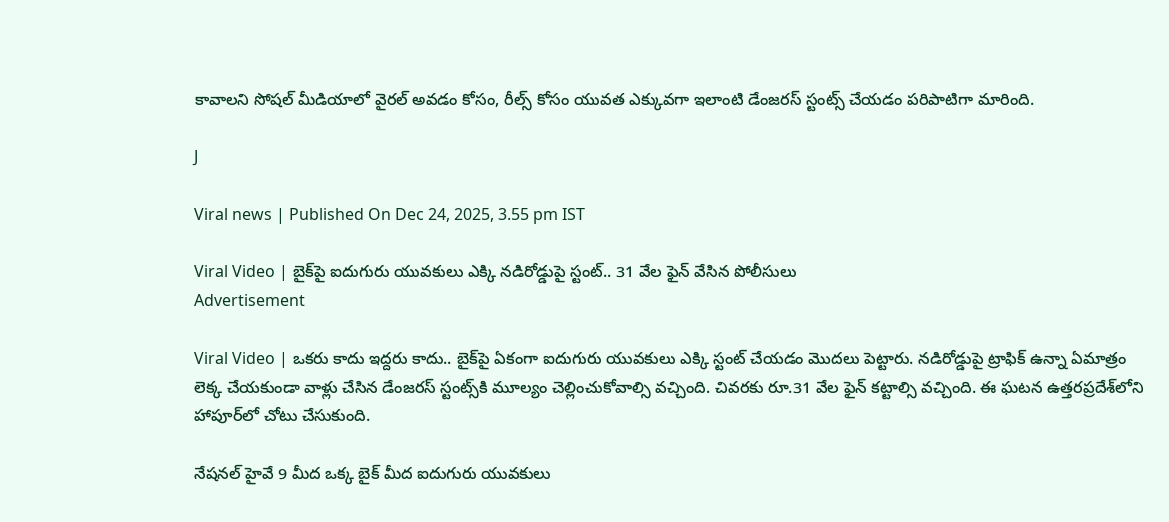కావాలని సోషల్ మీడియాలో వైరల్ అవడం కోసం, రీల్స్ కోసం యువత ఎక్కువగా ఇలాంటి డేంజరస్ స్టంట్స్ చేయడం పరిపాటిగా మారింది.

J

Viral news | Published On Dec 24, 2025, 3.55 pm IST

Viral Video | బైక్‌పై ఐదుగురు యువకులు ఎక్కి నడిరోడ్డుపై స్టంట్.. 31 వేల ఫైన్ వేసిన పోలీసులు
Advertisement

Viral Video | ఒకరు కాదు ఇద్దరు కాదు.. బైక్‌పై ఏకంగా ఐదుగురు యువకులు ఎక్కి స్టంట్ చేయడం మొదలు పెట్టారు. నడిరోడ్డుపై ట్రాఫిక్ ఉన్నా ఏమాత్రం లెక్క చేయకుండా వాళ్లు చేసిన డేంజరస్ స్టంట్స్‌కి మూల్యం చెల్లించుకోవాల్సి వచ్చింది. చివరకు రూ.31 వేల ఫైన్ కట్టాల్సి వచ్చింది. ఈ ఘటన ఉత్తరప్రదేశ్‌లోని హాపూర్‌లో చోటు చేసుకుంది.

నేషనల్ హైవే 9 మీద ఒక్క బైక్ మీద ఐదుగురు యువకులు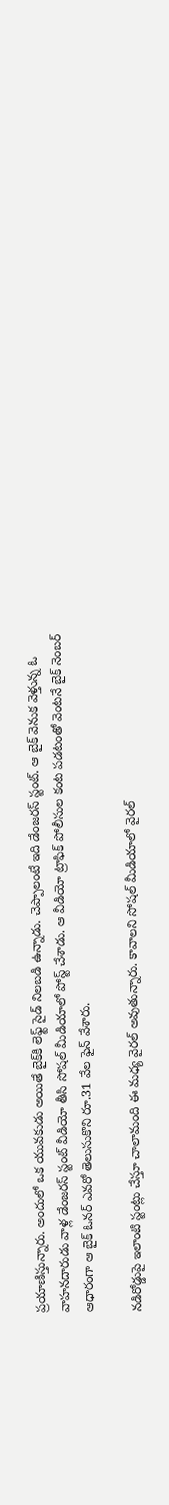ప్రయాణిస్తున్నారు. అందులో ఒక యువకుడు అయితే బైక్‌కి లెఫ్ట్ సైడ్ నిలబడి ఉన్నాడు. చెప్పాలంటే ఇది డేంజరస్ స్టంట్. ఆ బైక్ వెనుక వెళ్తున్న ఓ వాహనదారుడు వాళ్ల డేంజరస్ స్టంట్ వీడియో తీసి సోషల్ మీడియాలో పోస్ట్ చేశాడు. ఆ వీడియో ట్రాఫిక్ పోలీసుల కంట పడటంతో వెంటనే బైక్ నెంబర్ ఆధారంగా ఆ బైక్ ఓనర్ ఎవరో తెలుసుకొని రూ.31 వేల ఫైన్ వేశారు.

నడిరోడ్డుపై ఇలాంటి స్టంట్లు చేస్తూ చాలామంది ఈ మధ్య వైరల్ అవుతున్నారు. కావాలని సోషల్ మీడియాలో వైరల్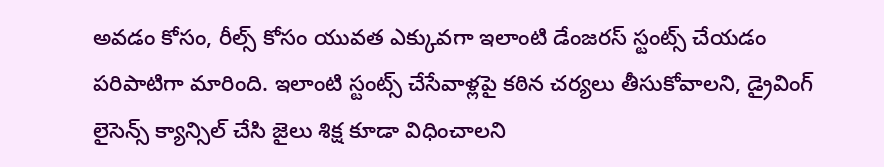అవడం కోసం, రీల్స్ కోసం యువత ఎక్కువగా ఇలాంటి డేంజరస్ స్టంట్స్ చేయడం పరిపాటిగా మారింది. ఇలాంటి స్టంట్స్ చేసేవాళ్లపై కఠిన చర్యలు తీసుకోవాలని, డ్రైవింగ్ లైసెన్స్ క్యాన్సిల్ చేసి జైలు శిక్ష కూడా విధించాలని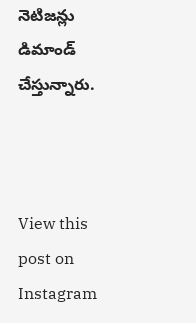నెటిజన్లు డిమాండ్ చేస్తున్నారు.



View this post on Instagram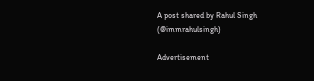A post shared by Rahul Singh (@immrahulsingh)

Advertisement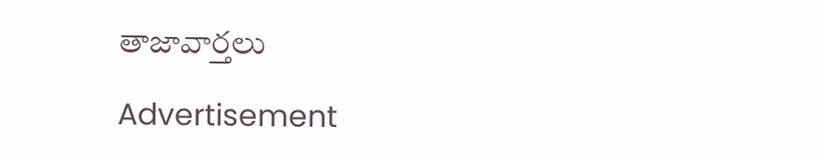తాజావార్తలు

Advertisement